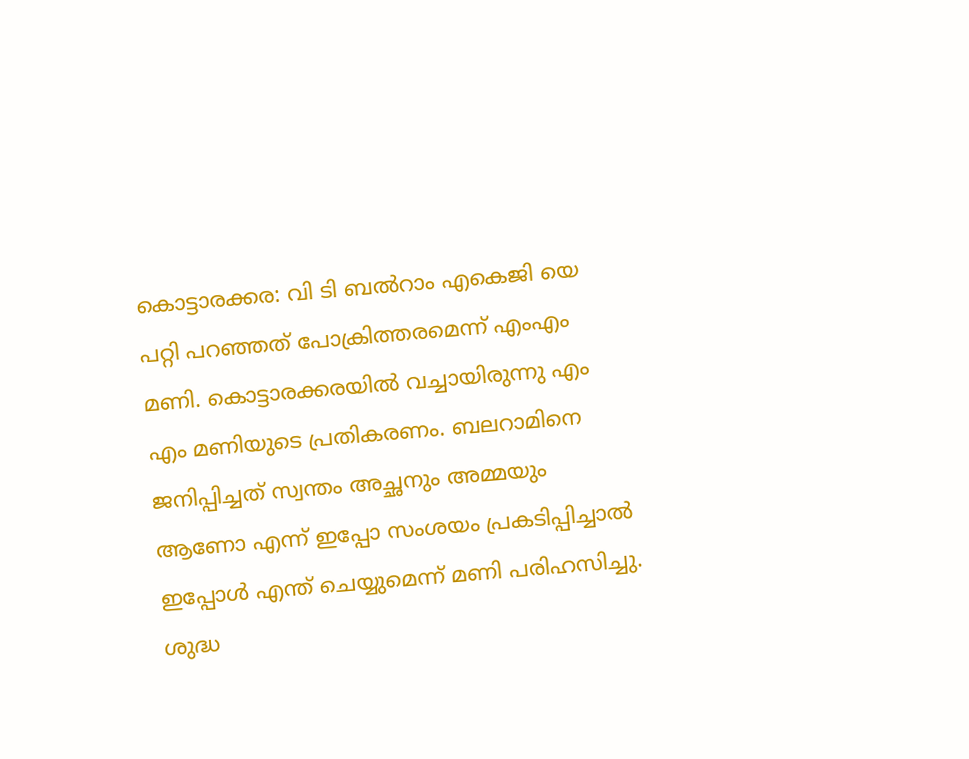കൊട്ടാരക്കര: വി ടി ബല്‍റാം എകെജി യെ പറ്റി പറഞ്ഞത് പോക്രിത്തരമെന്ന് എംഎം മണി. കൊട്ടാരക്കരയില്‍ വച്ചായിരുന്നു എം എം മണിയുടെ പ്രതികരണം. ബലറാമിനെ ജനിപ്പിച്ചത് സ്വന്തം അച്ഛനും അമ്മയും ആണോ എന്ന് ഇപ്പോ സംശയം പ്രകടിപ്പിച്ചാൽ ഇപ്പോൾ എന്ത് ചെയ്യുമെന്ന് മണി പരിഹസിച്ചു. ശുദ്ധ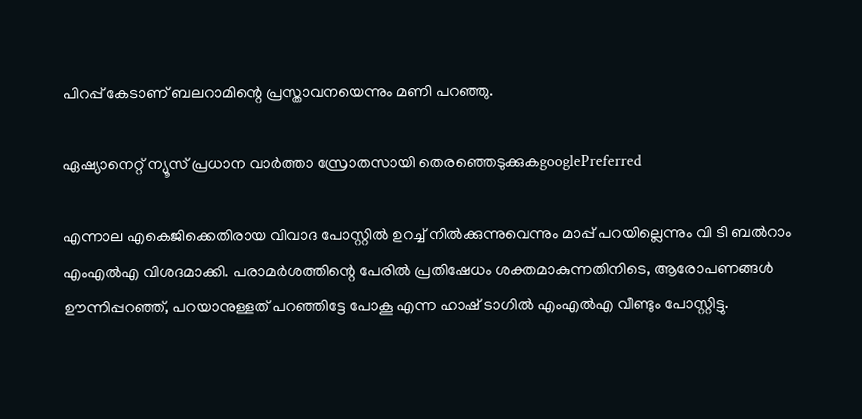പിറപ്പ് കേടാണ് ബലറാമിന്റെ പ്രസ്താവനയെന്നും മണി പറഞ്ഞു.

ഏഷ്യാനെറ്റ് ന്യൂസ് പ്രധാന വാർത്താ സ്രോതസായി തെരഞ്ഞെടുക്കുകgooglePreferred

എന്നാല‍ എകെജിക്കെതിരായ വിവാദ പോസ്റ്റിൽ ഉറച്ച് നിൽക്കുന്നുവെന്നും മാപ്പ് പറയില്ലെന്നും വി ടി ബൽറാം എംഎൽഎ വിശദമാക്കി. പരാമർശത്തിന്റെ പേരിൽ പ്രതിഷേധം ശക്തമാകുന്നതിനിടെ, ആരോപണങ്ങൾ ഊന്നിപ്പറഞ്ഞ്, പറയാനുള്ളത് പറഞ്ഞിട്ടേ പോകൂ എന്ന ഹാഷ് ടാഗിൽ എംഎൽഎ വീണ്ടും പോസ്റ്റിട്ടു.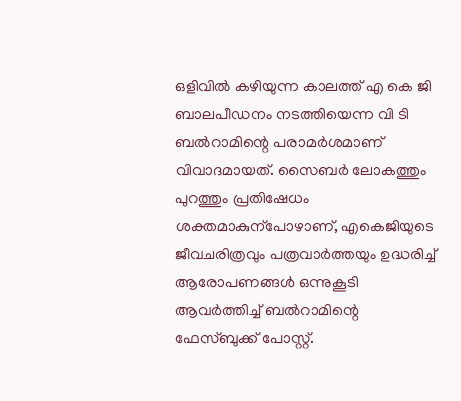ഒളിവിൽ കഴിയുന്ന കാലത്ത് എ കെ ജി ബാലപീഡനം നടത്തിയെന്ന വി ടി ബൽറാമിന്റെ പരാമർശമാണ് വിവാദമായത്. സൈബ‍ർ ലോകത്തും പുറത്തും പ്രതിഷേധം ശക്തമാകുന്പോഴാണ്, എകെജിയുടെ ജീവചരിത്രവും പത്രവാർത്തയും ഉദ്ധരിച്ച് ആരോപണങ്ങൾ ഒന്നുകൂടി ആവ‌ർത്തിച്ച് ബൽറാമിന്റെ ഫേസ്ബുക്ക് പോസ്റ്റ്.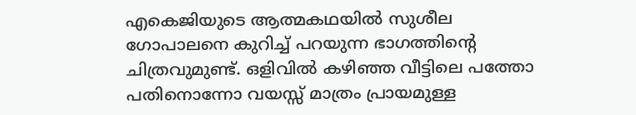എകെജിയുടെ ആത്മകഥയിൽ സുശീല ഗോപാലനെ കുറിച്ച് പറയുന്ന ഭാഗത്തിന്റെ ചിത്രവുമുണ്ട്. ഒളിവിൽ കഴിഞ്ഞ വീട്ടിലെ പത്തോ പതിനൊന്നോ വയസ്സ് മാത്രം പ്രായമുള്ള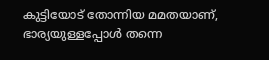കുട്ടിയോട് തോന്നിയ മമതയാണ്, ഭാര്യയുള്ളപ്പോൾ തന്നെ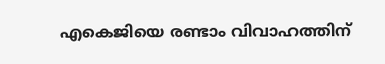എകെജിയെ രണ്ടാം വിവാഹത്തിന്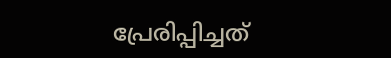പ്രേരിപ്പിച്ചത്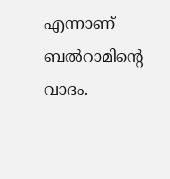എന്നാണ് ബൽറാമിന്റെ വാദം.